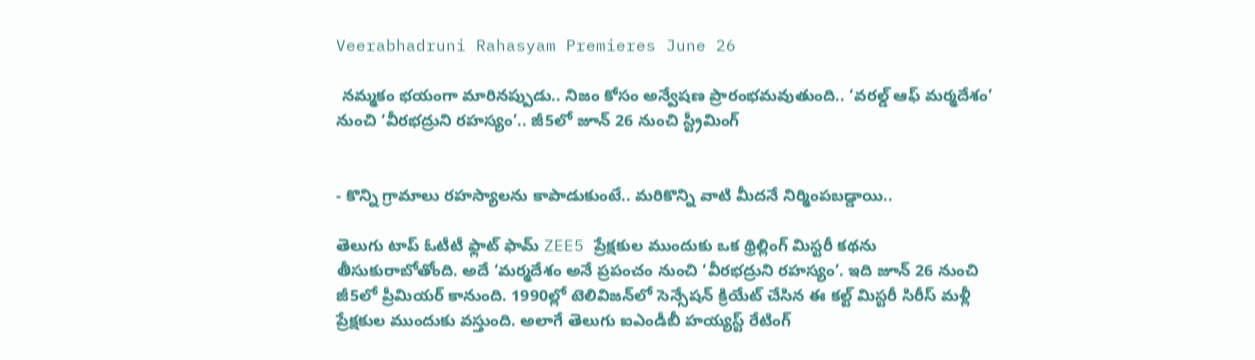Veerabhadruni Rahasyam Premieres June 26

 నమ్మకం భయంగా మారినప్పుడు.. నిజం కోసం అన్వేషణ ప్రారంభమవుతుంది.. ‘వరల్డ్ ఆఫ్ మర్మదేశం’ నుంచి ‘వీరభద్రుని రహస్యం’.. జీ5లో జూన్ 26 నుంచి స్ట్రీమింగ్


- కొన్ని గ్రామాలు రహస్యాలను కాపాడుకుంటే.. మరికొన్ని వాటి మీదనే నిర్మింపబడ్డాయి..

తెలుగు టాప్ ఓటీటీ ఫ్లాట్ ఫామ్‌ ZEE5 ప్రేక్షకుల ముందుకు ఒక థ్రిల్లింగ్ మిస్టరీ కథను తీసుకురాబోతోంది. అదే ‘మ‌ర్మ‌దేశం అనే ప్ర‌పంచం నుంచి ‘వీరభద్రుని రహస్యం’. ఇది జూన్ 26 నుంచి జీ5లో ప్రీమియర్ కానుంది. 1990ల్లో టెలివిజ‌న్‌లో సెన్సేష‌న్ క్రియేట్ చేసిన ఈ క‌ల్ట్ మిస్ట‌రీ సిరీస్ మ‌ళ్లీ ప్రేక్ష‌కుల ముందుకు వ‌స్తుంది. అలాగే తెలుగు ఐఎండీబీ హ‌య్య‌స్ట్ రేటింగ్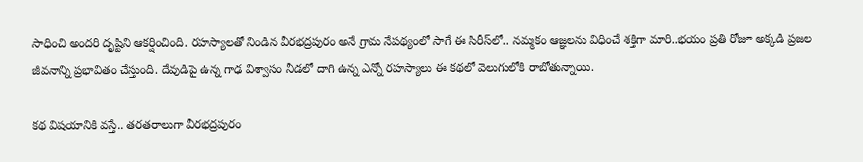సాధించి అంద‌రి దృష్టిని ఆక‌ర్షించింది. రహస్యాలతో నిండిన వీరభద్రపురం అనే గ్రామ నేపథ్యంలో సాగే ఈ సిరీస్‌లో.. నమ్మకం ఆజ్ఞలను విధించే శక్తిగా మారి..భయం ప్రతి రోజూ అక్కడి ప్రజల జీవనాన్ని ప్రభావితం చేస్తుంది. దేవుడిపై ఉన్న గాఢ విశ్వాసం నీడలో దాగి ఉన్న ఎన్నో రహస్యాలు ఈ కథలో వెలుగులోకి రాబోతున్నాయి.

కథ విషయానికి వస్తే.. తరతరాలుగా వీరభద్రపురం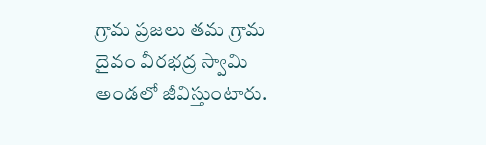గ్రామ ప్రజలు తమ గ్రామ దైవం వీరభద్ర స్వామి అండలో జీవిస్తుంటారు.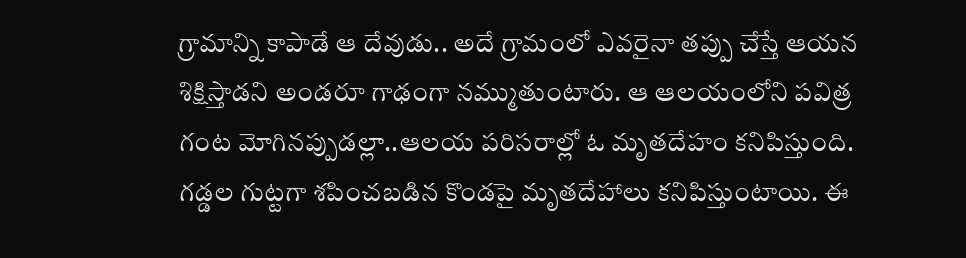గ్రామాన్ని కాపాడే ఆ దేవుడు.. అదే గ్రామంలో ఎవరైనా తప్పు చేస్తే ఆయన శిక్షిస్తాడని అండ‌రూ గాఢంగా నమ్ముతుంటారు. ఆ ఆలయంలోని పవిత్ర గంట మోగినప్పుడల్లా..ఆలయ పరిసరాల్లో ఓ మృతదేహం కనిపిస్తుంది. గడ్డల గుట్టగా శపించబడిన కొండపై మృతదేహాలు క‌నిపిస్తుంటాయి. ఈ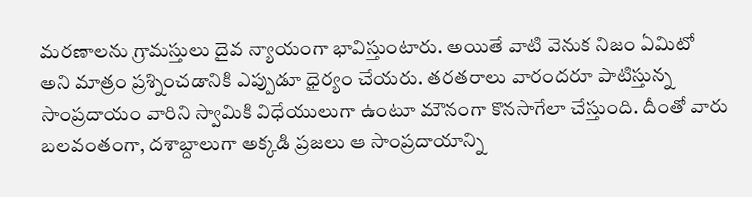మరణాలను గ్రామస్తులు దైవ న్యాయంగా భావిస్తుంటారు. అయితే వాటి వెనుక నిజం ఏమిటో అని మాత్రం ప్రశ్నించడానికి ఎప్పుడూ ధైర్యం చేయరు. త‌ర‌త‌రాలు వారంద‌రూ పాటిస్తున్న సాంప్ర‌దాయం వారిని స్వామికి విధేయులుగా ఉంటూ మౌనంగా కొన‌సాగేలా చేస్తుంది. దీంతో వారు బ‌ల‌వంతంగా, ద‌శాబ్దాలుగా అక్క‌డి ప్ర‌జ‌లు ఆ సాంప్ర‌దాయాన్ని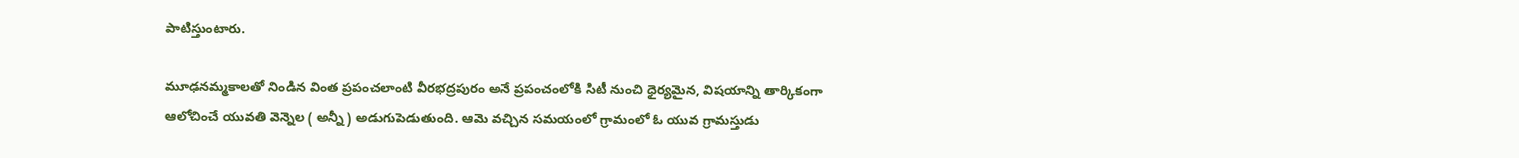పాటిస్తుంటారు.

మూఢనమ్మకాలతో నిండిన వింత ప్ర‌పంచ‌లాంటి వీర‌భ‌ద్ర‌పురం అనే ప్ర‌పంచంలోకి సిటీ నుంచి ధైర్యమైన, విష‌యాన్ని తార్కికంగా ఆలోచించే యువతి వెన్నెల ( అన్నీ ) అడుగుపెడుతుంది. ఆమె వ‌చ్చిన స‌మ‌యంలో గ్రామంలో ఓ యువ గ్రామస్తుడు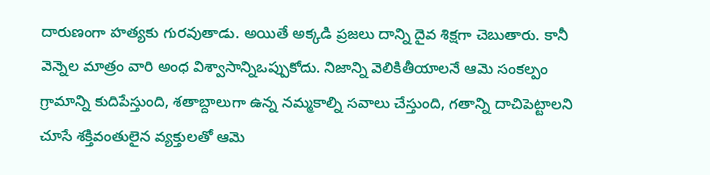దారుణంగా హత్యకు గుర‌వుతాడు. అయితే అక్క‌డి ప్ర‌జ‌లు దాన్ని దైవ శిక్షగా చెబుతారు. కానీ వెన్నెల మాత్రం వారి అంధ విశ్వాసాన్నిఒప్పుకోదు. నిజాన్ని వెలికితీయాలనే ఆమె సంకల్పం గ్రామాన్ని కుదిపేస్తుంది, శతాబ్దాలుగా ఉన్న నమ్మకాల్ని సవాలు చేస్తుంది, గతాన్ని దాచిపెట్టాలని చూసే శ‌క్తివంతులైన వ్య‌క్తుల‌తో ఆమె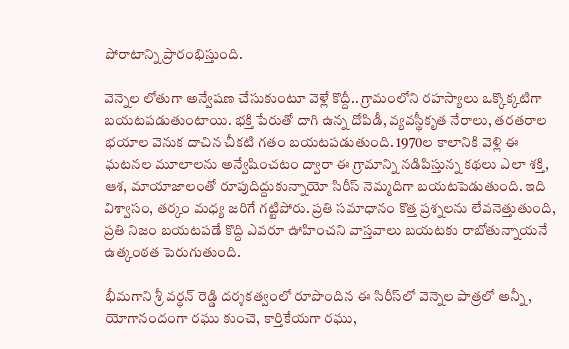పోరాటాన్ని ప్రారంభిస్తుంది.

వెన్నెల లోతుగా అన్వేష‌ణ చేసుకుంటూ వెళ్లే కొద్దీ.. గ్రామంలోని ర‌హ‌స్యాలు ఒక్కొక్క‌టిగా బ‌య‌ట‌ప‌డుతుంటాయి. భక్తి పేరుతో దాగి ఉన్న దోపిడీ, వ్యవస్థీకృత నేరాలు, తరతరాల భయాల వెనుక దాచిన చీకటి గతం బయటపడుతుంది. 1970ల కాలానికి వెళ్లి ఈ ఘటనల మూలాలను అన్వేషించ‌టం ద్వారా ఈ గ్రామాన్ని నడిపిస్తున్న కథలు ఎలా శక్తి, ఆశ, మాయాజాలంతో రూపుదిద్దుకున్నాయో సిరీస్ నెమ్మదిగా బయటపెడుతుంది. ఇది విశ్వాసం, తర్కం మధ్య జరిగే గట్టిపోరు. ప్రతి సమాధానం కొత్త ప్రశ్నలను లేవనెత్తుతుంది, ప్రతి నిజం బయటపడే కొద్ది ఎవ‌రూ ఊహించ‌ని వాస్తవాలు బ‌య‌ట‌కు రాబోతున్నాయ‌నే ఉత్కంఠ‌త పెరుగుతుంది.

భీమగాని శ్రీ వర్ధన్ రెడ్డి దర్శకత్వంలో రూపొందిన ఈ సిరీస్‌లో వెన్నెల పాత్రలో అన్నీ, యోగానందంగా రఘు కుంచె, కార్తికేయగా రఘు,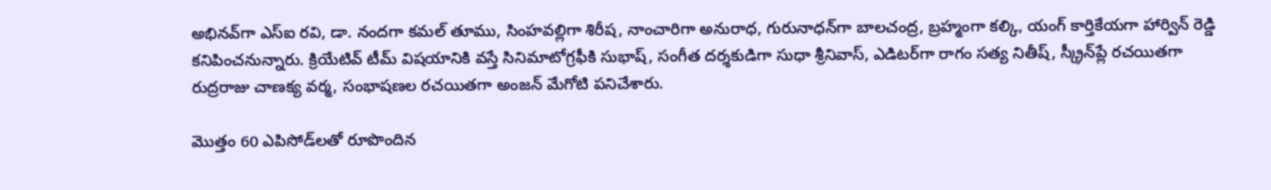అభినవ్‌గా ఎస్‌ఐ రవి, డా. నందగా కమల్ తూము, సింహవల్లిగా శిరీష‌, నాంచారిగా అనురాధ, గురునాధన్‌గా బాలచంద్ర, బ్రహ్మంగా కల్కి, యంగ్ కార్తికేయగా హార్విన్ రెడ్డి క‌నిపించ‌నున్నారు. క్రియేటివ్ టీమ్ విష‌యానికి వ‌స్తే సినిమాటోగ్రఫీకి సుభాష్, సంగీత దర్శకుడిగా సుధా శ్రీనివాస్, ఎడిటర్‌గా రాగం సత్య నితీష్, స్క్రీన్‌ప్లే రచయితగా రుద్రరాజు చాణక్య వర్మ, సంభాషణల రచయితగా అంజన్ మేగోటి పనిచేశారు.

మొత్తం 60 ఎపిసోడ్‌లతో రూపొందిన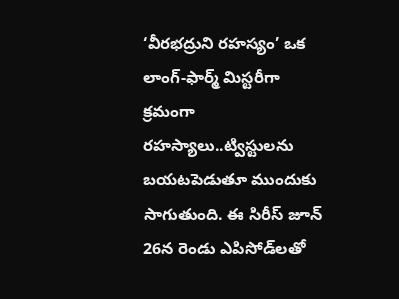‘వీరభద్రుని రహస్యం’ ఒక లాంగ్-ఫార్మ్ మిస్టరీగా క్రమంగా రహస్యాలు..ట్విస్టులను బయటపెడుతూ ముందుకు సాగుతుంది. ఈ సిరీస్ జూన్ 26న రెండు ఎపిసోడ్‌లతో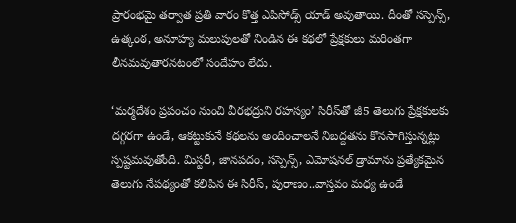ప్రారంభమై త‌ర్వాత‌ ప్రతి వారం కొత్త ఎపిసోడ్స్ యాడ్ అవుతాయి. దీంతో సస్పెన్స్, ఉత్కంఠ, అనూహ్య మలుపులతో నిండిన ఈ కథలో ప్రేక్షకులు మ‌రింత‌గా లీన‌మ‌వుతార‌న‌టంలో సందేహం లేదు.

‘మ‌ర్మ‌దేశం ప్ర‌పంచం నుంచి వీర‌భ‌ద్రుని ర‌హ‌స్యం’ సిరీస్‌తో జీ5 తెలుగు ప్రేక్షకులకు దగ్గరగా ఉండే, ఆకట్టుకునే కథలను అందించాలనే నిబ‌ద్ద‌త‌ను కొన‌సాగిస్తున్న‌ట్లు స్ప‌ష్ట‌మ‌వుతోంది. మిస్టరీ, జానపదం, సస్పెన్స్, ఎమోష‌న‌ల్ డ్రామాను ప్రత్యేకమైన తెలుగు నేపథ్యంతో కలిపిన ఈ సిరీస్, పురాణం..వాస్తవం మధ్య ఉండే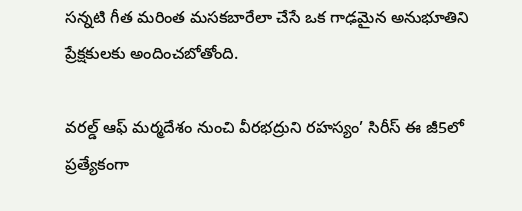స‌న్న‌టి గీత‌ మరింత మసకబారేలా చేసే ఒక గాఢమైన అనుభూతిని ప్రేక్షకులకు అందించబోతోంది.

వ‌ర‌ల్డ్ ఆఫ్ మ‌ర్మ‌దేశం నుంచి వీర‌భ‌ద్రుని ర‌హ‌స్యం’ సిరీస్ ఈ జీ5లో ప్ర‌త్యేకంగా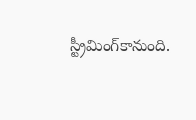స్ట్రీమింగ్‌కానుంది.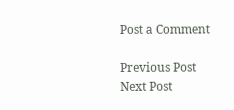Post a Comment

Previous Post Next Post